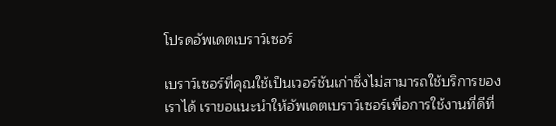โปรดอัพเดตเบราว์เซอร์

เบราว์เซอร์ที่คุณใช้เป็นเวอร์ชันเก่าซึ่งไม่สามารถใช้บริการของเราได้ เราขอแนะนำให้อัพเดตเบราว์เซอร์เพื่อการใช้งานที่ดีที่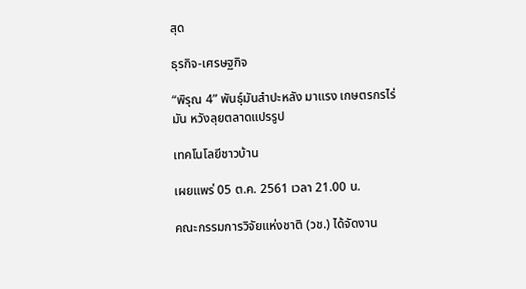สุด

ธุรกิจ-เศรษฐกิจ

“พิรุณ 4” พันธุ์มันสำปะหลัง มาแรง เกษตรกรไร่มัน หวังลุยตลาดแปรรูป

เทคโนโลยีชาวบ้าน

เผยแพร่ 05 ต.ค. 2561 เวลา 21.00 น.

คณะกรรมการวิจัยแห่งชาติ (วช.) ได้จัดงาน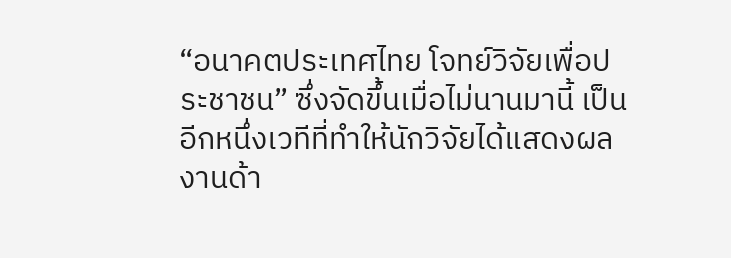“อนาคตประเทศไทย โจทย์วิจัยเพื่อประชาชน” ซึ่งจัดขึ้นเมื่อไม่นานมานี้ เป็นอีกหนึ่งเวทีที่ทำให้นักวิจัยได้แสดงผลงานด้า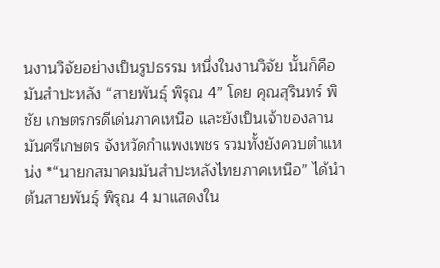นงานวิจัยอย่างเป็นรูปธรรม หนึ่งในงานวิจัย นั้นก็คือ มันสำปะหลัง “สายพันธุ์ พิรุณ 4” โดย คุณสุรินทร์ พิชัย เกษตรกรดีเด่นภาคเหนือ และยังเป็นเจ้าของลานมันศรีเกษตร จังหวัดกำแพงเพชร รวมทั้งยังควบตำแหน่ง *“นายกสมาคมมันสำปะหลังไทยภาคเหนือ” ได้นำต้นสายพันธุ์ พิรุณ 4 มาแสดงใน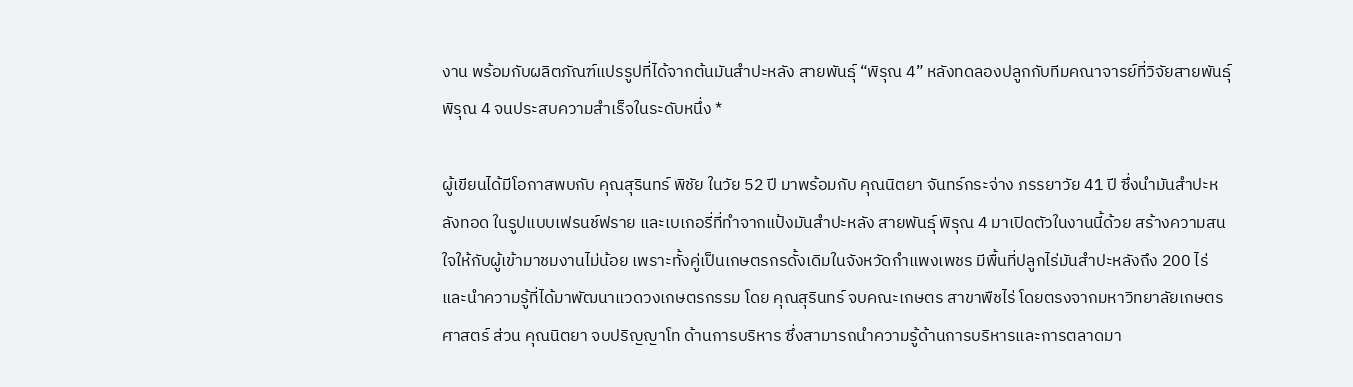งาน พร้อมกับผลิตภัณฑ์แปรรูปที่ได้จากต้นมันสำปะหลัง สายพันธุ์ “พิรุณ 4” หลังทดลองปลูกกับทีมคณาจารย์ที่วิจัยสายพันธุ์ พิรุณ 4 จนประสบความสำเร็จในระดับหนึ่ง *

ผู้เขียนได้มีโอกาสพบกับ คุณสุรินทร์ พิชัย ในวัย 52 ปี มาพร้อมกับ คุณนิตยา จันทร์กระจ่าง ภรรยาวัย 41 ปี ซึ่งนำมันสำปะหลังทอด ในรูปแบบเฟรนช์ฟราย และเบเกอรี่ที่ทำจากแป้งมันสำปะหลัง สายพันธุ์ พิรุณ 4 มาเปิดตัวในงานนี้ด้วย สร้างความสนใจให้กับผู้เข้ามาชมงานไม่น้อย เพราะทั้งคู่เป็นเกษตรกรดั้งเดิมในจังหวัดกำแพงเพชร มีพื้นที่ปลูกไร่มันสำปะหลังถึง 200 ไร่ และนำความรู้ที่ได้มาพัฒนาแวดวงเกษตรกรรม โดย คุณสุรินทร์ จบคณะเกษตร สาขาพืชไร่ โดยตรงจากมหาวิทยาลัยเกษตรศาสตร์ ส่วน คุณนิตยา จบปริญญาโท ด้านการบริหาร ซึ่งสามารถนำความรู้ด้านการบริหารและการตลาดมา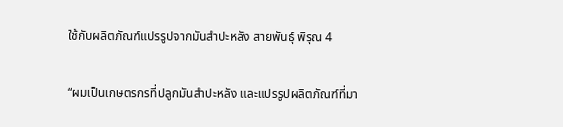ใช้กับผลิตภัณฑ์แปรรูปจากมันสำปะหลัง สายพันธุ์ พิรุณ 4

“ผมเป็นเกษตรกรที่ปลูกมันสำปะหลัง และแปรรูปผลิตภัณฑ์ที่มา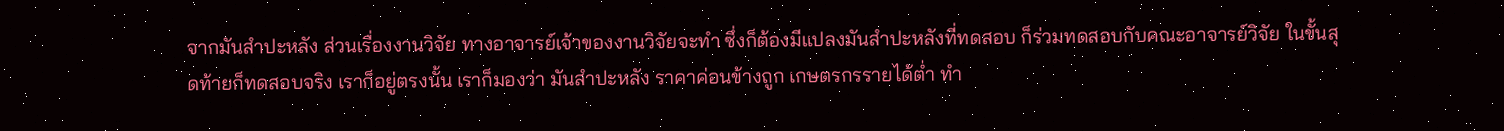จากมันสำปะหลัง ส่วนเรื่องงานวิจัย ทางอาจารย์เจ้าของงานวิจัยจะทำ ซึ่งก็ต้องมีแปลงมันสำปะหลังที่ทดสอบ ก็ร่วมทดสอบกับคณะอาจารย์วิจัย ในขั้นสุดท้ายก็ทดสอบจริง เราก็อยู่ตรงนั้น เราก็มองว่า มันสำปะหลัง ราคาค่อนข้างถูก เกษตรกรรายได้ต่ำ ทำ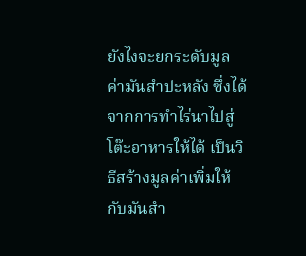ยังไงจะยกระดับมูลค่ามันสำปะหลัง ซึ่งได้จากการทำไร่นาไปสู่โต๊ะอาหารให้ได้ เป็นวิธีสร้างมูลค่าเพิ่มให้กับมันสำ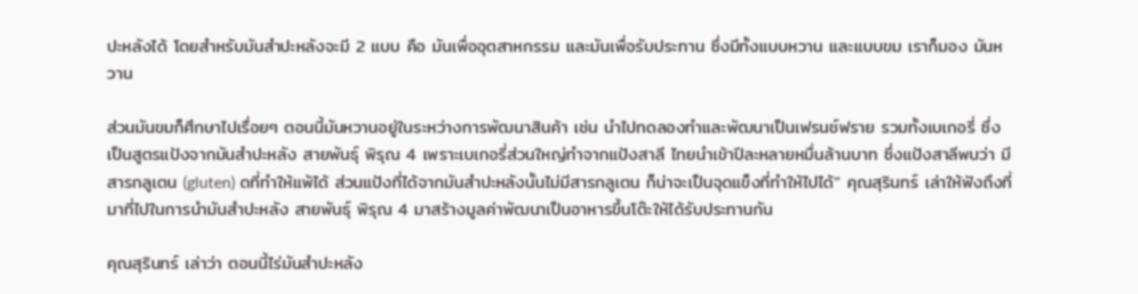ปะหลังได้ โดยสำหรับมันสำปะหลังจะมี 2 แบบ คือ มันเพื่ออุตสาหกรรม และมันเพื่อรับประทาน ซึ่งมีทั้งแบบหวาน และแบบขม เราก็มอง มันหวาน

ส่วนมันขมก็ศึกษาไปเรื่อยๆ ตอนนี้มันหวานอยู่ในระหว่างการพัฒนาสินค้า เช่น นำไปทดลองทำและพัฒนาเป็นเฟรนช์ฟราย รวมทั้งเบเกอรี่ ซึ่งเป็นสูตรแป้งจากมันสำปะหลัง สายพันธุ์ พิรุณ 4 เพราะเบเกอรี่ส่วนใหญ่ทำจากแป้งสาลี ไทยนำเข้าปีละหลายหมื่นล้านบาท ซึ่งแป้งสาลีพบว่า มีสารกลูเตน (gluten) ดที่ทำให้แพ้ได้ ส่วนแป้งที่ได้จากมันสำปะหลังนั้นไม่มีสารกลูเตน ก็น่าจะเป็นจุดแข็งที่ทำให้ไปได้” คุณสุรินทร์ เล่าให้ฟังถึงที่มาที่ไปในการนำมันสำปะหลัง สายพันธุ์ พิรุณ 4 มาสร้างมูลค่าพัฒนาเป็นอาหารขึ้นโต๊ะให้ได้รับประทานกัน

คุณสุรินทร์ เล่าว่า ตอนนี้ไร่มันสำปะหลัง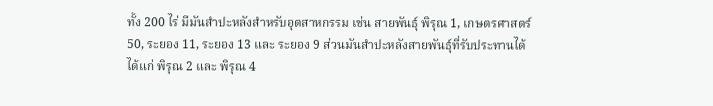ทั้ง 200 ไร่ มีมันสำปะหลังสำหรับอุตสาหกรรม เช่น สายพันธุ์ พิรุณ 1, เกษตรศาสตร์ 50, ระยอง 11, ระยอง 13 และ ระยอง 9 ส่วนมันสำปะหลังสายพันธุ์ที่รับประทานได้ ได้แก่ พิรุณ 2 และ พิรุณ 4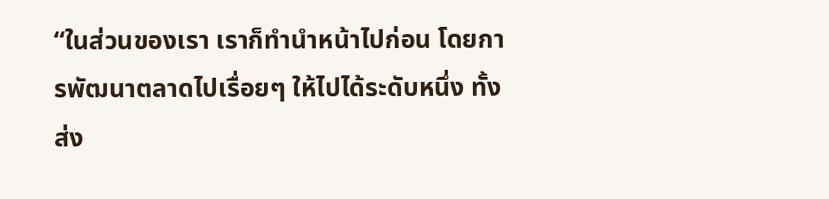“ในส่วนของเรา เราก็ทำนำหน้าไปก่อน โดยการพัฒนาตลาดไปเรื่อยๆ ให้ไปได้ระดับหนึ่ง ทั้งส่ง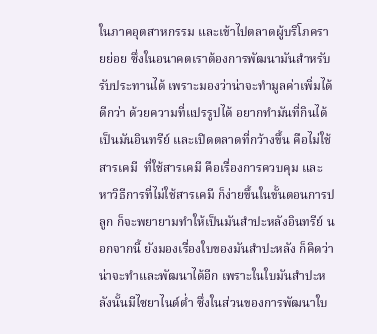ในภาคอุตสาหกรรม และเข้าไปตลาดผู้บริโภครายย่อย ซึ่งในอนาคตเราต้องการพัฒนามันสำหรับรับประทานได้ เพราะมองว่าน่าจะทำมูลค่าเพิ่มได้ดีกว่า ด้วยความที่แปรรูปได้ อยากทำมันที่กินได้ เป็นมันอินทรีย์ และเปิดตลาดที่กว้างขึ้น คือไม่ใช้สารเคมี  ที่ใช้สารเคมี คือเรื่องการควบคุม และหาวิธีการที่ไม่ใช้สารเคมี ก็ง่ายขึ้นในขั้นตอนการปลูก ก็จะพยายามทำให้เป็นมันสำปะหลังอินทรีย์ นอกจากนี้ ยังมองเรื่องใบของมันสำปะหลัง ก็คิดว่าน่าจะทำและพัฒนาได้อีก เพราะในใบมันสำปะหลังนั้นมีไซยาไนด์ต่ำ ซึ่งในส่วนของการพัฒนาใบ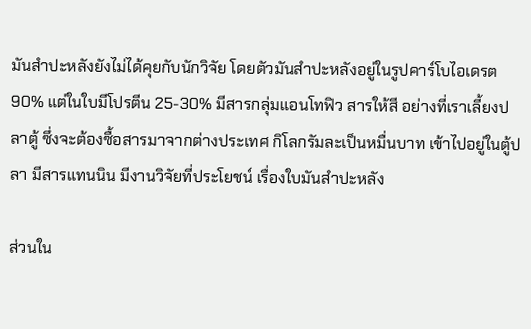มันสำปะหลังยังไม่ได้คุยกับนักวิจัย โดยตัวมันสำปะหลังอยู่ในรูปคาร์โบไอเดรต 90% แต่ในใบมีโปรตีน 25-30% มีสารกลุ่มแอนโทฟิว สารให้สี อย่างที่เราเลี้ยงปลาตู้ ซึ่งจะต้องซื้อสารมาจากต่างประเทศ กิโลกรัมละเป็นหมื่นบาท เข้าไปอยู่ในตู้ปลา มีสารแทนนิน มีงานวิจัยที่ประโยชน์ เรื่องใบมันสำปะหลัง

ส่วนใน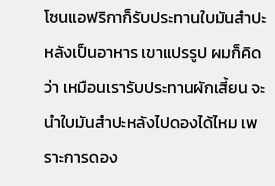โซนแอฟริกาก็รับประทานใบมันสำปะหลังเป็นอาหาร เขาแปรรูป ผมก็คิดว่า เหมือนเรารับประทานผักเสี้ยน จะนำใบมันสำปะหลังไปดองได้ไหม เพราะการดอง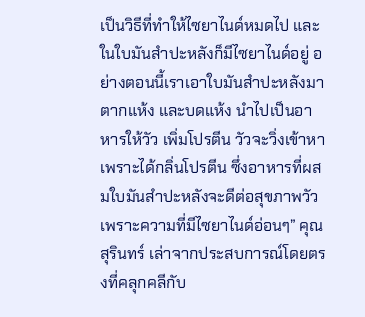เป็นวิธีที่ทำให้ไซยาไนด์หมดไป และในใบมันสำปะหลังก็มีไซยาไนด์อยู่ อย่างตอนนี้เราเอาใบมันสำปะหลังมาตากแห้ง และบดแห้ง นำไปเป็นอาหารให้วัว เพิ่มโปรตีน วัวจะวิ่งเข้าหา เพราะได้กลิ่นโปรตีน ซึ่งอาหารที่ผสมใบมันสำปะหลังจะดีต่อสุขภาพวัว เพราะความที่มีไซยาไนด์อ่อนๆ” คุณสุรินทร์ เล่าจากประสบการณ์โดยตรงที่คลุกคลีกับ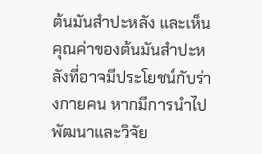ต้นมันสำปะหลัง และเห็นคุณค่าของต้นมันสำปะหลังที่อาจมีประโยชน์กับร่างกายคน หากมีการนำไปพัฒนาและวิจัย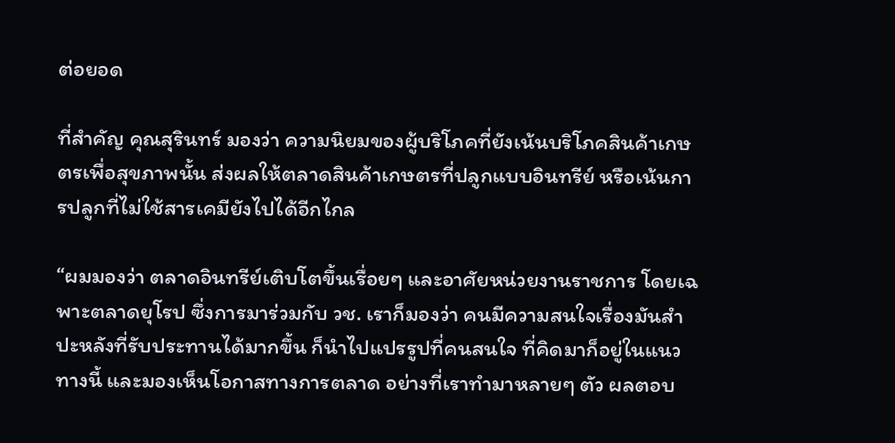ต่อยอด

ที่สำคัญ คุณสุรินทร์ มองว่า ความนิยมของผู้บริโภคที่ยังเน้นบริโภคสินค้าเกษตรเพื่อสุขภาพนั้น ส่งผลให้ตลาดสินค้าเกษตรที่ปลูกแบบอินทรีย์ หรือเน้นการปลูกที่ไม่ใช้สารเคมียังไปได้อีกไกล

“ผมมองว่า ตลาดอินทรีย์เติบโตขึ้นเรื่อยๆ และอาศัยหน่วยงานราชการ โดยเฉพาะตลาดยุโรป ซึ่งการมาร่วมกับ วช. เราก็มองว่า คนมีความสนใจเรื่องมันสำปะหลังที่รับประทานได้มากขึ้น ก็นำไปแปรรูปที่คนสนใจ ที่คิดมาก็อยู่ในแนวทางนี้ และมองเห็นโอกาสทางการตลาด อย่างที่เราทำมาหลายๆ ตัว ผลตอบ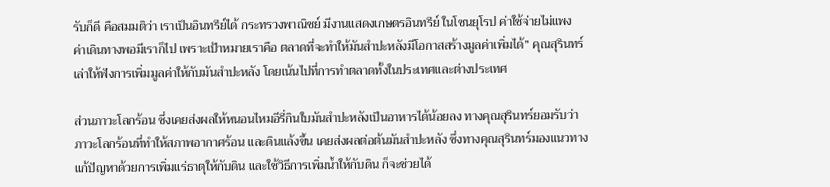รับก็ดี คือสมมติว่า เราเป็นอินทรีย์ได้ กระทรวงพาณิชย์ มีงานแสดงเกษตรอินทรีย์ ในโซนยุโรป ค่าใช้จ่ายไม่แพง ค่าเดินทางพอมีเราก็ไป เพราะเป้าหมายเราคือ ตลาดที่จะทำให้มันสำปะหลังมีโอกาสสร้างมูลค่าเพิ่มได้” คุณสุรินทร์ เล่าให้ฟังการเพิ่มมูลค่าให้กับมันสำปะหลัง โดยเน้นไปที่การทำตลาดทั้งในประเทศและต่างประเทศ

ส่วนภาวะโลกร้อน ซึ่งเคยส่งผลให้หนอนไหมอีรี่กินใบมันสำปะหลังเป็นอาหารได้น้อยลง ทางคุณสุรินทร์ยอมรับว่า ภาวะโลกร้อนที่ทำให้สภาพอากาศร้อน และดินแล้งขึ้น เคยส่งผลต่อต้นมันสำปะหลัง ซึ่งทางคุณสุรินทร์มองแนวทางแก้ปัญหาด้วยการเพิ่มแร่ธาตุให้กับดิน และใช้วิธีการเพิ่มน้ำให้กับดิน ก็จะช่วยได้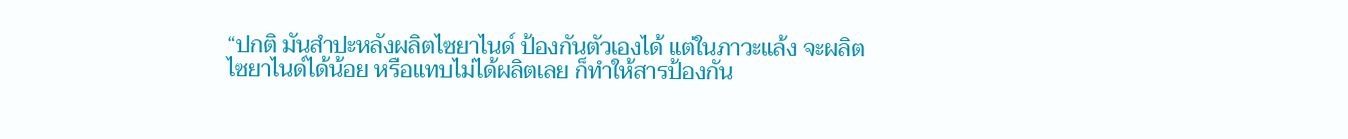“ปกติ มันสำปะหลังผลิตไซยาไนด์ ป้องกันตัวเองได้ แต่ในภาวะแล้ง จะผลิตไซยาไนด์ได้น้อย หรือแทบไม่ได้ผลิตเลย ก็ทำให้สารป้องกัน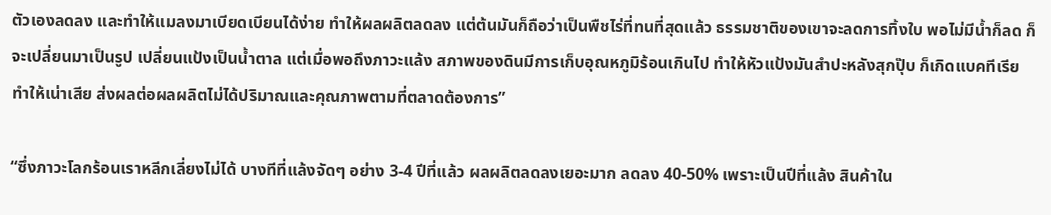ตัวเองลดลง และทำให้แมลงมาเบียดเบียนได้ง่าย ทำให้ผลผลิตลดลง แต่ต้นมันก็ถือว่าเป็นพืชไร่ที่ทนที่สุดแล้ว ธรรมชาติของเขาจะลดการทิ้งใบ พอไม่มีน้ำก็ลด ก็จะเปลี่ยนมาเป็นรูป เปลี่ยนแป้งเป็นน้ำตาล แต่เมื่อพอถึงภาวะแล้ง สภาพของดินมีการเก็บอุณหภูมิร้อนเกินไป ทำให้หัวแป้งมันสำปะหลังสุกปุ๊บ ก็เกิดแบคทีเรีย ทำให้เน่าเสีย ส่งผลต่อผลผลิตไม่ได้ปริมาณและคุณภาพตามที่ตลาดต้องการ”

“ซึ่งภาวะโลกร้อนเราหลีกเลี่ยงไม่ได้ บางทีที่แล้งจัดๆ อย่าง 3-4 ปีที่แล้ว ผลผลิตลดลงเยอะมาก ลดลง 40-50% เพราะเป็นปีที่แล้ง สินค้าใน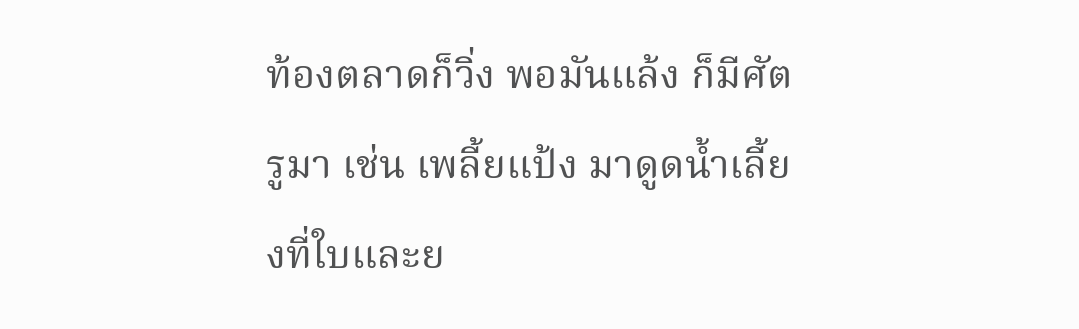ท้องตลาดก็วิ่ง พอมันแล้ง ก็มีศัตรูมา เช่น เพลี้ยแป้ง มาดูดน้ำเลี้ยงที่ใบและย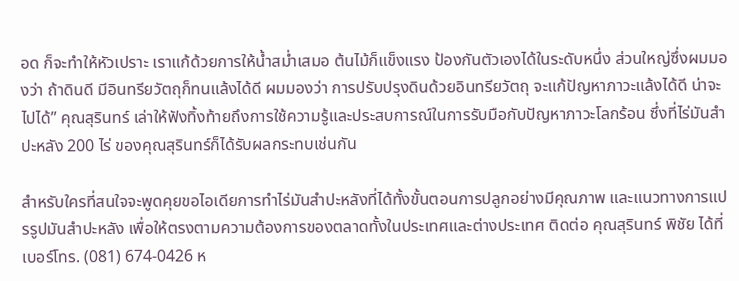อด ก็จะทำให้หัวเปราะ เราแก้ด้วยการให้น้ำสม่ำเสมอ ต้นไม้ก็แข็งแรง ป้องกันตัวเองได้ในระดับหนึ่ง ส่วนใหญ่ซึ่งผมมองว่า ถ้าดินดี มีอินทรียวัตถุก็ทนแล้งได้ดี ผมมองว่า การปรับปรุงดินด้วยอินทรียวัตถุ จะแก้ปัญหาภาวะแล้งได้ดี น่าจะไปได้” คุณสุรินทร์ เล่าให้ฟังทิ้งท้ายถึงการใช้ความรู้และประสบการณ์ในการรับมือกับปัญหาภาวะโลกร้อน ซึ่งที่ไร่มันสำปะหลัง 200 ไร่ ของคุณสุรินทร์ก็ได้รับผลกระทบเช่นกัน

สำหรับใครที่สนใจจะพูดคุยขอไอเดียการทำไร่มันสำปะหลังที่ได้ทั้งขั้นตอนการปลูกอย่างมีคุณภาพ และแนวทางการแปรรูปมันสำปะหลัง เพื่อให้ตรงตามความต้องการของตลาดทั้งในประเทศและต่างประเทศ ติดต่อ คุณสุรินทร์ พิชัย ได้ที่เบอร์โทร. (081) 674-0426 ห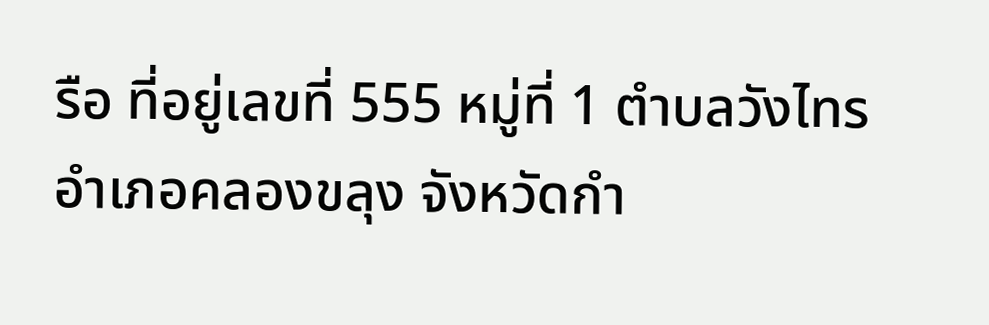รือ ที่อยู่เลขที่ 555 หมู่ที่ 1 ตำบลวังไทร อำเภอคลองขลุง จังหวัดกำ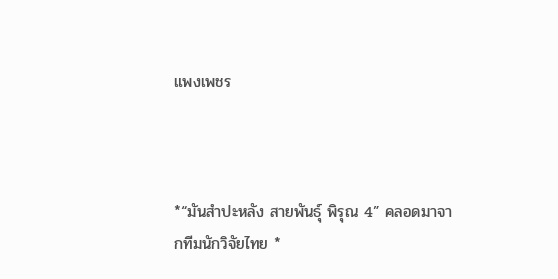แพงเพชร



*“มันสำปะหลัง สายพันธุ์ พิรุณ 4” คลอดมาจากทีมนักวิจัยไทย *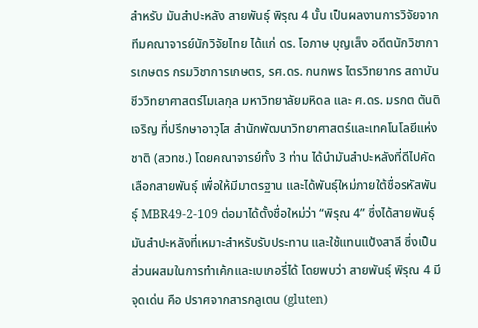สำหรับ มันสำปะหลัง สายพันธุ์ พิรุณ 4 นั้น เป็นผลงานการวิจัยจากทีมคณาจารย์นักวิจัยไทย ได้แก่ ดร. โอภาษ บุญเส็ง อดีตนักวิชาการเกษตร กรมวิชาการเกษตร, รศ.ดร. กนกพร ไตรวิทยากร สถาบันชีววิทยาศาสตร์โมเลกุล มหาวิทยาลัยมหิดล และ ศ.ดร. มรกต ตันติเจริญ ที่ปรึกษาอาวุโส สำนักพัฒนาวิทยาศาสตร์และเทคโนโลยีแห่งชาติ (สวทช.) โดยคณาจารย์ทั้ง 3 ท่าน ได้นำมันสำปะหลังที่ดีไปคัดเลือกสายพันธุ์ เพื่อให้มีมาตรฐาน และได้พันธุ์ใหม่ภายใต้ชื่อรหัสพันธุ์ MBR49-2-109 ต่อมาได้ตั้งชื่อใหม่ว่า “พิรุณ 4” ซึ่งได้สายพันธุ์มันสำปะหลังที่เหมาะสำหรับรับประทาน และใช้แทนแป้งสาลี ซึ่งเป็นส่วนผสมในการทำเค้กและเบเกอรี่ได้ โดยพบว่า สายพันธุ์ พิรุณ 4 มีจุดเด่น คือ ปราศจากสารกลูเตน (gluten)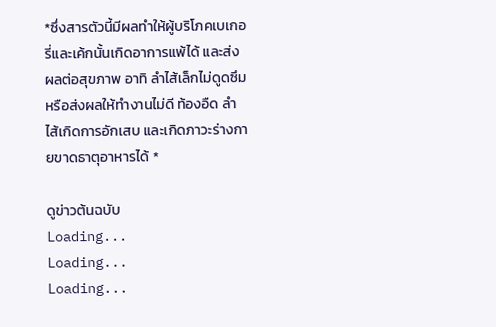*ซึ่งสารตัวนี้มีผลทำให้ผู้บริโภคเบเกอรี่และเค้กนั้นเกิดอาการแพ้ได้ และส่งผลต่อสุขภาพ อาทิ ลำไส้เล็กไม่ดูดซึม หรือส่งผลให้ทำงานไม่ดี ท้องอืด ลำไส้เกิดการอักเสบ และเกิดภาวะร่างกายขาดธาตุอาหารได้ *

ดูข่าวต้นฉบับ
Loading...
Loading...
Loading...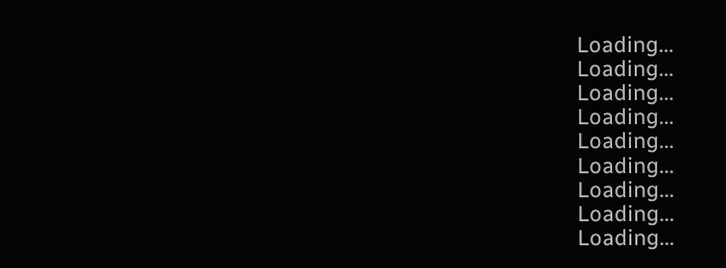Loading...
Loading...
Loading...
Loading...
Loading...
Loading...
Loading...
Loading...
Loading...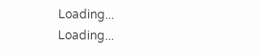Loading...
Loading...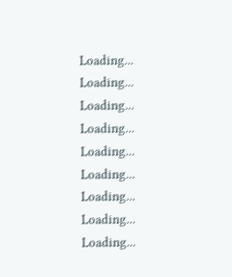Loading...
Loading...
Loading...
Loading...
Loading...
Loading...
Loading...
Loading...
Loading...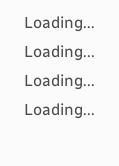Loading...
Loading...
Loading...
Loading...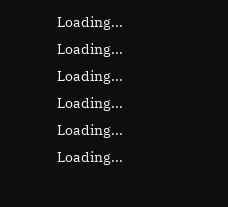Loading...
Loading...
Loading...
Loading...
Loading...
Loading...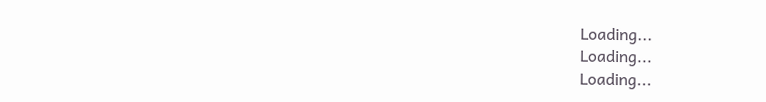Loading...
Loading...
Loading...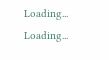Loading...
Loading...